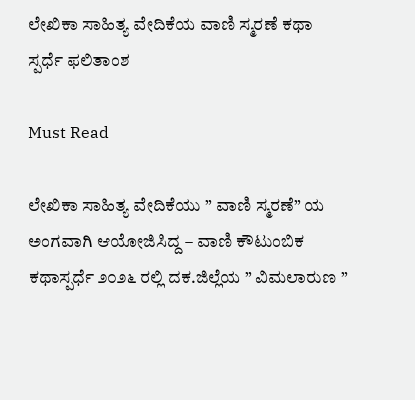ಲೇಖಿಕಾ ಸಾಹಿತ್ಯ ವೇದಿಕೆಯ ವಾಣಿ ಸ್ಮರಣೆ ಕಥಾ ಸ್ಪರ್ಧೆ ಫಲಿತಾಂಶ

Must Read

ಲೇಖಿಕಾ ಸಾಹಿತ್ಯ ವೇದಿಕೆಯು ” ವಾಣಿ ಸ್ಮರಣೆ” ಯ ಅಂಗವಾಗಿ ಆಯೋಜಿಸಿದ್ದ – ವಾಣಿ ಕೌಟುಂಬಿಕ ಕಥಾಸ್ಪರ್ಧೆ ೨೦೨೬ ರಲ್ಲಿ ದ‌ಕ.ಜಿಲ್ಲೆಯ ” ವಿಮಲಾರುಣ ”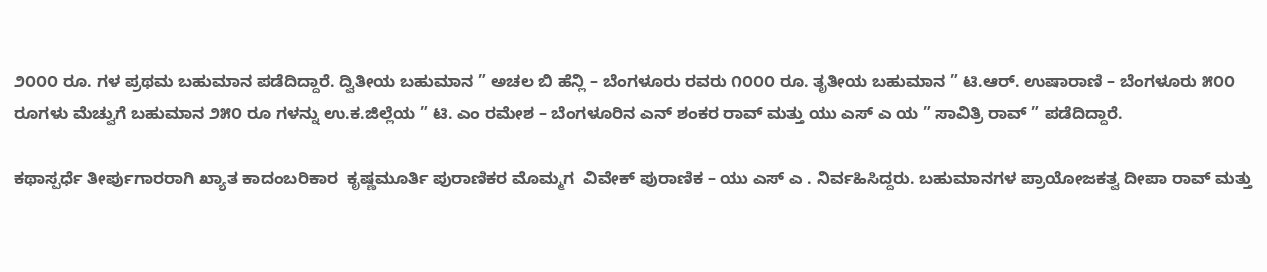೨೦೦೦ ರೂ. ಗಳ ಪ್ರಥಮ ಬಹುಮಾನ ಪಡೆದಿದ್ದಾರೆ. ದ್ವಿತೀಯ ಬಹುಮಾನ ” ಅಚಲ ಬಿ ಹೆನ್ಲಿ – ಬೆಂಗಳೂರು ರವರು ೧೦೦೦ ರೂ. ತೃತೀಯ ಬಹುಮಾನ ” ಟಿ.ಆರ್. ಉಷಾರಾಣಿ – ಬೆಂಗಳೂರು ೫೦೦ ರೂಗಳು ಮೆಚ್ವುಗೆ ಬಹುಮಾನ ೨೫೦ ರೂ ಗಳನ್ನು‌ ಉ‌.ಕ.ಜಿಲ್ಲೆಯ ” ಟಿ. ಎಂ ರಮೇಶ – ಬೆಂಗಳೂರಿನ ಎನ್ ಶಂಕರ ರಾವ್ ಮತ್ತು ಯು ಎಸ್ ಎ ಯ ” ಸಾವಿತ್ರಿ ರಾವ್ ” ಪಡೆದಿದ್ದಾರೆ.

ಕಥಾಸ್ಪರ್ಧೆ ತೀರ್ಪುಗಾರರಾಗಿ ಖ್ಯಾತ ಕಾದಂಬರಿಕಾರ  ಕೃಷ್ಣಮೂರ್ತಿ ಪುರಾಣಿಕರ ಮೊಮ್ಮಗ  ವಿವೇಕ್ ಪುರಾಣಿಕ – ಯು ಎಸ್ ಎ . ನಿರ್ವಹಿಸಿದ್ದರು. ಬಹುಮಾನಗಳ ಪ್ರಾಯೋಜಕತ್ವ ದೀಪಾ ರಾವ್ ಮತ್ತು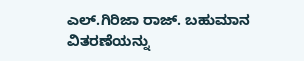ಎಲ್.ಗಿರಿಜಾ ರಾಜ್. ಬಹುಮಾನ ವಿತರಣೆಯನ್ನು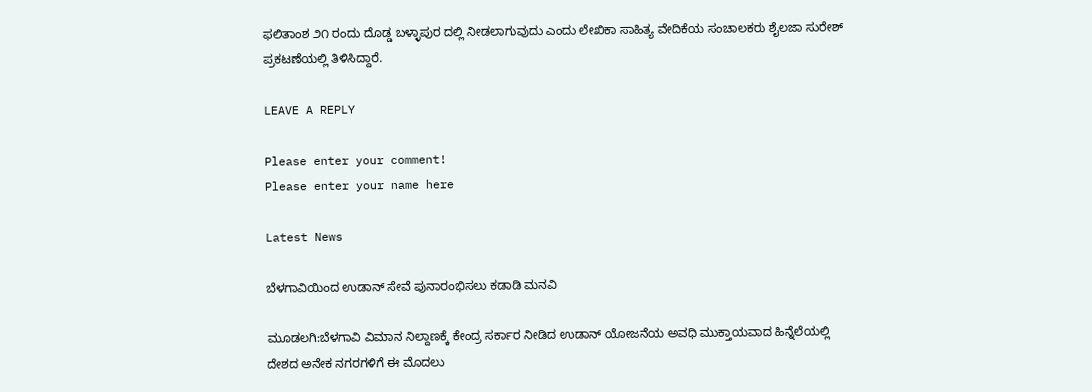ಫಲಿತಾಂಶ ೨೧ ರಂದು ದೊಡ್ಡ ಬಳ್ಳಾಪುರ ದಲ್ಲಿ ನೀಡಲಾಗುವುದು ಎಂದು ಲೇಖಿಕಾ ಸಾಹಿತ್ಯ ವೇದಿಕೆಯ ಸಂಚಾಲಕರು ಶೈಲಜಾ ಸುರೇಶ್ ಪ್ರಕಟಣೆಯಲ್ಲಿ ತಿಳಿಸಿದ್ದಾರೆ.

LEAVE A REPLY

Please enter your comment!
Please enter your name here

Latest News

ಬೆಳಗಾವಿಯಿಂದ ಉಡಾನ್ ಸೇವೆ ಪುನಾರಂಭಿಸಲು ಕಡಾಡಿ ಮನವಿ

ಮೂಡಲಗಿ:ಬೆಳಗಾವಿ ವಿಮಾನ ನಿಲ್ದಾಣಕ್ಕೆ ಕೇಂದ್ರ ಸರ್ಕಾರ ನೀಡಿದ ಉಡಾನ್ ಯೋಜನೆಯ ಅವಧಿ ಮುಕ್ತಾಯವಾದ ಹಿನ್ನೆಲೆಯಲ್ಲಿ ದೇಶದ ಅನೇಕ ನಗರಗಳಿಗೆ ಈ ಮೊದಲು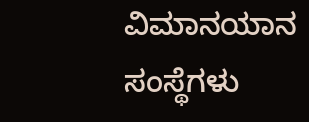ವಿಮಾನಯಾನ ಸಂಸ್ಥೆಗಳು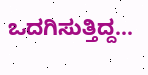ಒದಗಿಸುತ್ತಿದ್ದ...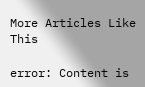More Articles Like This

error: Content is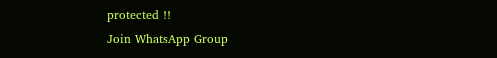protected !!
Join WhatsApp Group